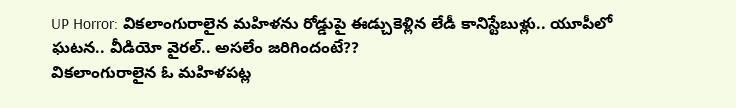UP Horror: వికలాంగురాలైన మహిళను రోడ్డుపై ఈడ్చుకెళ్లిన లేడీ కానిస్టేబుళ్లు.. యూపీలో ఘటన.. వీడియో వైరల్.. అసలేం జరిగిందంటే??
వికలాంగురాలైన ఓ మహిళపట్ల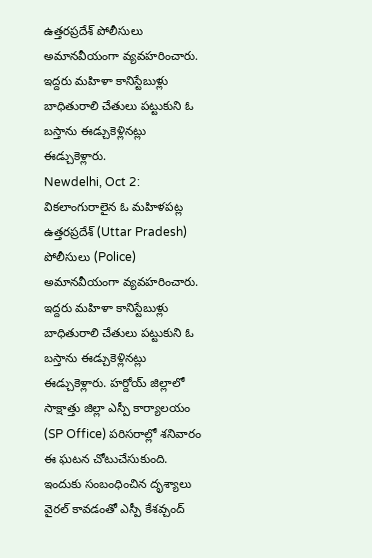ఉత్తరప్రదేశ్ పోలీసులు అమానవీయంగా వ్యవహరించారు. ఇద్దరు మహిళా కానిస్టేబుళ్లు బాధితురాలి చేతులు పట్టుకుని ఓ బస్తాను ఈడ్చుకెళ్లినట్లు ఈడ్చుకెళ్లారు.
Newdelhi, Oct 2: వికలాంగురాలైన ఓ మహిళపట్ల ఉత్తరప్రదేశ్ (Uttar Pradesh) పోలీసులు (Police) అమానవీయంగా వ్యవహరించారు. ఇద్దరు మహిళా కానిస్టేబుళ్లు బాధితురాలి చేతులు పట్టుకుని ఓ బస్తాను ఈడ్చుకెళ్లినట్లు ఈడ్చుకెళ్లారు. హర్దోయ్ జిల్లాలో సాక్షాత్తు జిల్లా ఎస్పీ కార్యాలయం (SP Office) పరిసరాల్లో శనివారం ఈ ఘటన చోటుచేసుకుంది. ఇందుకు సంబంధించిన దృశ్యాలు వైరల్ కావడంతో ఎస్పీ కేశవ్చంద్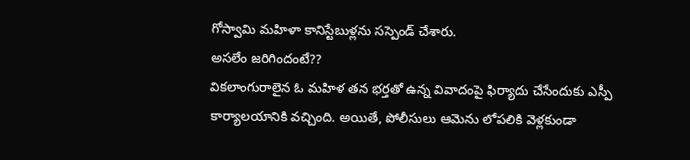గోస్వామి మహిళా కానిస్టేబుళ్లను సస్పెండ్ చేశారు.
అసలేం జరిగిందంటే??
వికలాంగురాలైన ఓ మహిళ తన భర్తతో ఉన్న వివాదంపై ఫిర్యాదు చేసేందుకు ఎస్పీ కార్యాలయానికి వచ్చింది. అయితే, పోలీసులు ఆమెను లోపలికి వెళ్లకుండా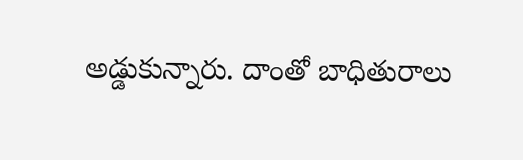అడ్డుకున్నారు. దాంతో బాధితురాలు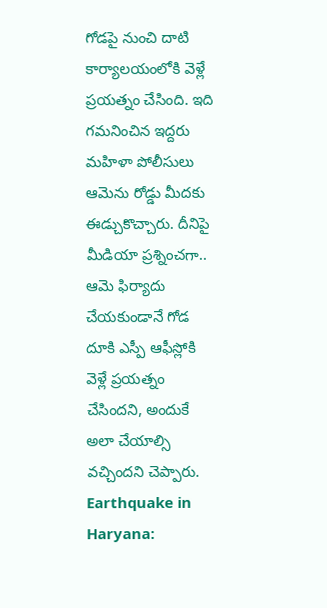గోడపై నుంచి దాటి కార్యాలయంలోకి వెళ్లే ప్రయత్నం చేసింది. ఇది గమనించిన ఇద్దరు మహిళా పోలీసులు ఆమెను రోడ్డు మీదకు ఈడ్చుకొచ్చారు. దీనిపై మీడియా ప్రశ్నించగా.. ఆమె ఫిర్యాదు చేయకుండానే గోడ దూకి ఎస్పీ ఆఫీస్లోకి వెళ్లే ప్రయత్నం చేసిందని, అందుకే అలా చేయాల్సి వచ్చిందని చెప్పారు.
Earthquake in Haryana: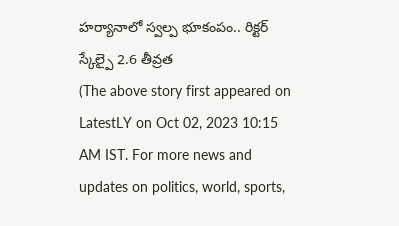హర్యానాలో స్వల్ప భూకంపం.. రిక్టర్ స్కేల్పై 2.6 తీవ్రత
(The above story first appeared on LatestLY on Oct 02, 2023 10:15 AM IST. For more news and updates on politics, world, sports,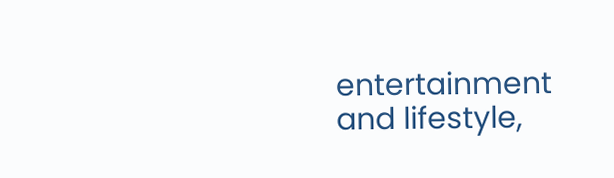entertainment and lifestyle,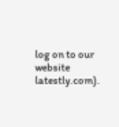log on to our website latestly.com).